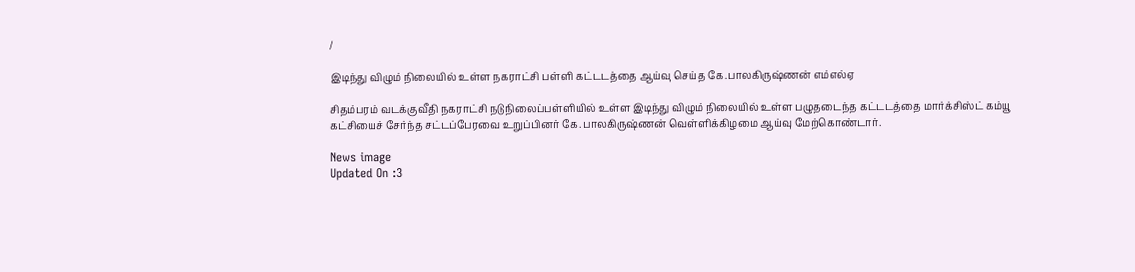/

இடிந்து விழும் நிலையில் உள்ள நகராட்சி பள்ளி கட்டடத்தை ஆய்வு செய்த கே.பாலகிருஷ்ணன் எம்எல்ஏ

சிதம்பரம் வடக்குவீதி நகராட்சி நடுநிலைப்பள்ளியில் உள்ள இடிந்து விழும் நிலையில் உள்ள பழுதடைந்த கட்டடத்தை மார்க்சிஸ்ட் கம்யூ கட்சியைச் சேர்ந்த சட்டப்பேரவை உறுப்பினர் கே.பாலகிருஷ்ணன் வெள்ளிக்கிழமை ஆய்வு மேற்கொண்டார்.

News image
Updated On :3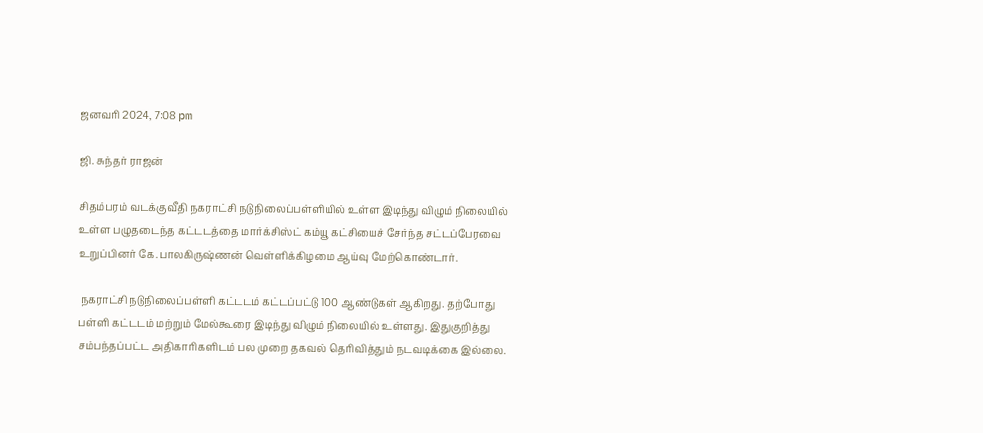ஜனவரி 2024, 7:08 pm

ஜி. சுந்தர் ராஜன்

சிதம்பரம் வடக்குவீதி நகராட்சி நடுநிலைப்பள்ளியில் உள்ள இடிந்து விழும் நிலையில் உள்ள பழுதடைந்த கட்டடத்தை மார்க்சிஸ்ட் கம்யூ கட்சியைச் சேர்ந்த சட்டப்பேரவை உறுப்பினர் கே.பாலகிருஷ்ணன் வெள்ளிக்கிழமை ஆய்வு மேற்கொண்டார்.

 நகராட்சி நடுநிலைப்பள்ளி கட்டடம் கட்டப்பட்டு 100 ஆண்டுகள் ஆகிறது. தற்போது பள்ளி கட்டடம் மற்றும் மேல்கூரை இடிந்து விழும் நிலையில் உள்ளது. இதுகுறித்து சம்பந்தப்பட்ட அதிகாரிகளிடம் பல முறை தகவல் தெரிவித்தும் நடவடிக்கை இல்லை.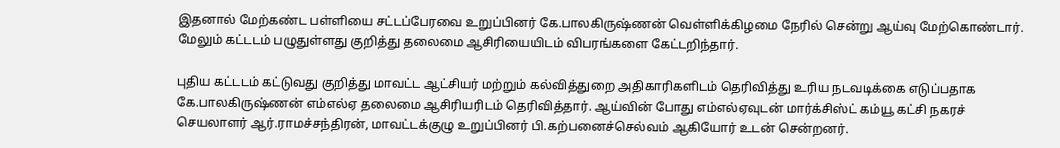இதனால் மேற்கண்ட பள்ளியை சட்டப்பேரவை உறுப்பினர் கே.பாலகிருஷ்ணன் வெள்ளிக்கிழமை நேரில் சென்று ஆய்வு மேற்கொண்டார். மேலும் கட்டடம் பழுதுள்ளது குறித்து தலைமை ஆசிரியையிடம் விபரங்களை கேட்டறிந்தார்.

புதிய கட்டடம் கட்டுவது குறித்து மாவட்ட ஆட்சியர் மற்றும் கல்வித்துறை அதிகாரிகளிடம் தெரிவித்து உரிய நடவடிக்கை எடுப்பதாக கே.பாலகிருஷ்ணன் எம்எல்ஏ தலைமை ஆசிரியரிடம் தெரிவித்தார். ஆய்வின் போது எம்எல்ஏவுடன் மார்க்சிஸ்ட் கம்யூ கட்சி நகரச் செயலாளர் ஆர்.ராமச்சந்திரன், மாவட்டக்குழு உறுப்பினர் பி.கற்பனைச்செல்வம் ஆகியோர் உடன் சென்றனர்.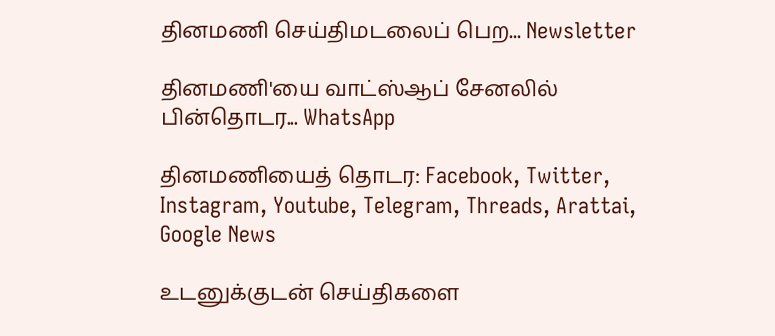தினமணி செய்திமடலைப் பெற... Newsletter

தினமணி'யை வாட்ஸ்ஆப் சேனலில் பின்தொடர... WhatsApp

தினமணியைத் தொடர: Facebook, Twitter, Instagram, Youtube, Telegram, Threads, Arattai, Google News

உடனுக்குடன் செய்திகளை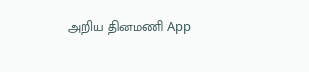அறிய தினமணி App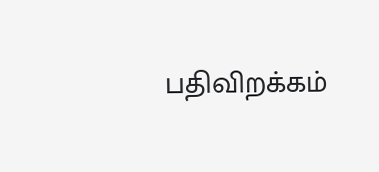பதிவிறக்கம்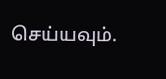செய்யவும்.